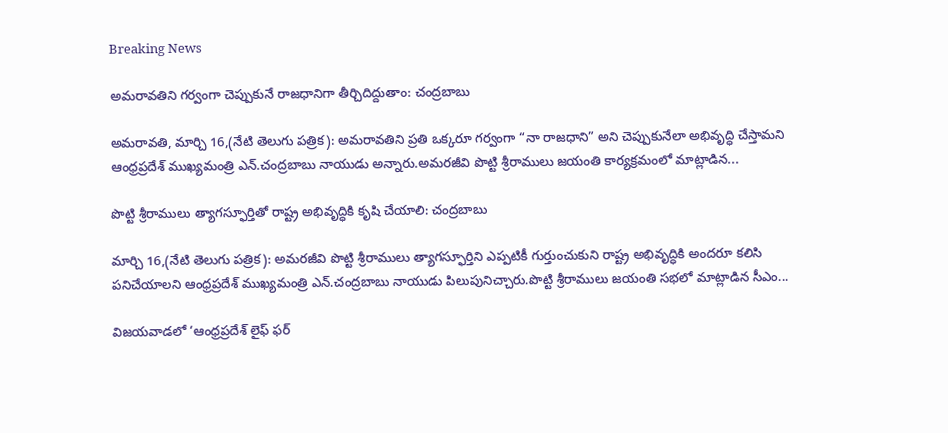Breaking News

అమరావతిని గర్వంగా చెప్పుకునే రాజధానిగా తీర్చిదిద్దుతాం: చంద్రబాబు

అమరావతి, మార్చి 16,(నేటి తెలుగు పత్రిక): అమరావతిని ప్రతి ఒక్కరూ గర్వంగా “నా రాజధాని” అని చెప్పుకునేలా అభివృద్ధి చేస్తామని ఆంధ్రప్రదేశ్ ముఖ్యమంత్రి ఎన్.చంద్రబాబు నాయుడు అన్నారు.అమరజీవి పొట్టి శ్రీరాములు జయంతి కార్యక్రమంలో మాట్లాడిన...

పొట్టి శ్రీరాములు త్యాగస్ఫూర్తితో రాష్ట్ర అభివృద్ధికి కృషి చేయాలి: చంద్రబాబు

మార్చి 16,(నేటి తెలుగు పత్రిక): అమరజీవి పొట్టి శ్రీరాములు త్యాగస్ఫూర్తిని ఎప్పటికీ గుర్తుంచుకుని రాష్ట్ర అభివృద్ధికి అందరూ కలిసి పనిచేయాలని ఆంధ్రప్రదేశ్ ముఖ్యమంత్రి ఎన్.చంద్రబాబు నాయుడు పిలుపునిచ్చారు.పొట్టి శ్రీరాములు జయంతి సభలో మాట్లాడిన సీఎం...

విజయవాడలో ‘ఆంధ్రప్రదేశ్ లైఫ్ ఫర్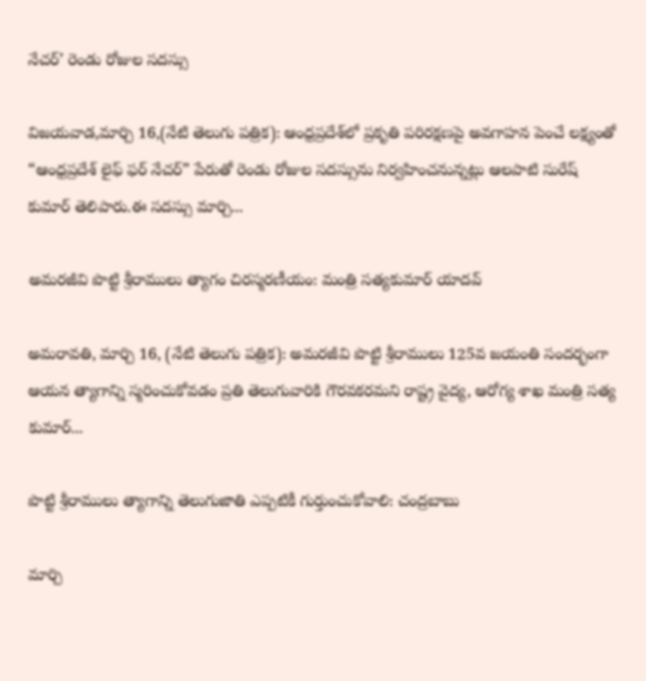నేచర్’ రెండు రోజుల సదస్సు

విజయవాడ,మార్చి 16,(నేటి తెలుగు పత్రిక): ఆంధ్రప్రదేశ్‌లో ప్రకృతి పరిరక్షణపై అవగాహన పెంచే లక్ష్యంతో “ఆంధ్రప్రదేశ్ లైఫ్ ఫర్ నేచర్” పేరుతో రెండు రోజుల సదస్సును నిర్వహించనున్నట్లు ఆలపాటి సురేష్ కుమార్ తెలిపారు.ఈ సదస్సు మార్చి...

అమరజీవి పొట్టి శ్రీరాములు త్యాగం చిరస్మరణీయం: మంత్రి సత్యకుమార్ యాదవ్

అమరావతి, మార్చి 16, (నేటి తెలుగు పత్రిక): అమరజీవి పొట్టి శ్రీరాములు 125వ జయంతి సందర్భంగా ఆయన త్యాగాన్ని స్మరించుకోవడం ప్రతి తెలుగువారికి గౌరవకరమని రాష్ట్ర వైద్య, ఆరోగ్య శాఖ మంత్రి సత్య కుమార్...

పొట్టి శ్రీరాములు త్యాగాన్ని తెలుగుజాతి ఎప్పటికీ గుర్తుంచుకోవాలి: చంద్రబాబు

మార్చి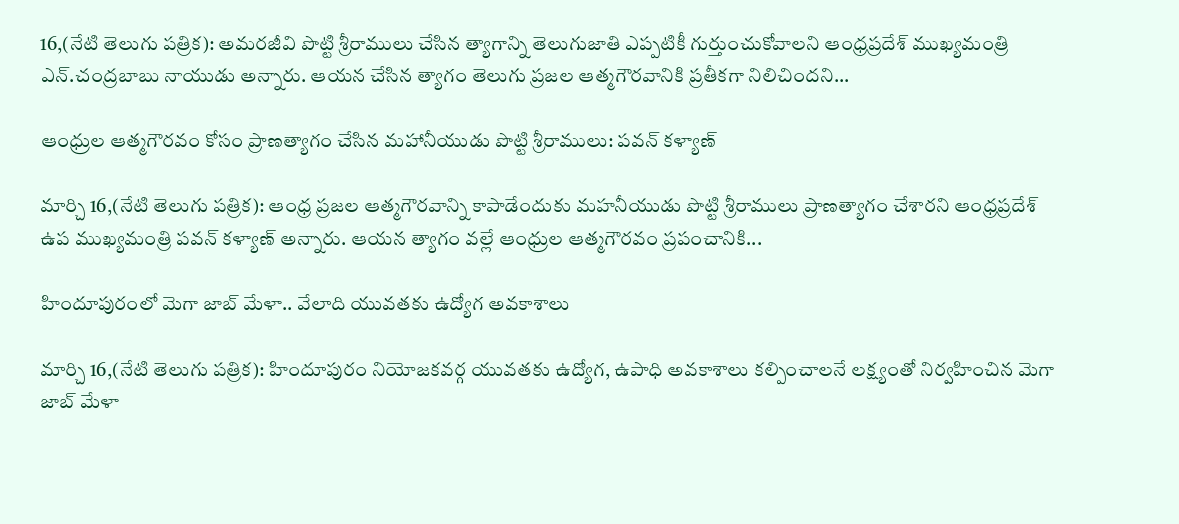16,(నేటి తెలుగు పత్రిక): అమరజీవి పొట్టి శ్రీరాములు చేసిన త్యాగాన్ని తెలుగుజాతి ఎప్పటికీ గుర్తుంచుకోవాలని ఆంధ్రప్రదేశ్ ముఖ్యమంత్రి ఎన్.చంద్రబాబు నాయుడు అన్నారు. ఆయన చేసిన త్యాగం తెలుగు ప్రజల ఆత్మగౌరవానికి ప్రతీకగా నిలిచిందని...

ఆంధ్రుల ఆత్మగౌరవం కోసం ప్రాణత్యాగం చేసిన మహానీయుడు పొట్టి శ్రీరాములు: పవన్ కళ్యాణ్

మార్చి 16,(నేటి తెలుగు పత్రిక): ఆంధ్ర ప్రజల ఆత్మగౌరవాన్ని కాపాడేందుకు మహనీయుడు పొట్టి శ్రీరాములు ప్రాణత్యాగం చేశారని ఆంధ్రప్రదేశ్ ఉప ముఖ్యమంత్రి పవన్ కళ్యాణ్ అన్నారు. ఆయన త్యాగం వల్లే ఆంధ్రుల ఆత్మగౌరవం ప్రపంచానికి...

హిందూపురంలో మెగా జాబ్ మేళా.. వేలాది యువతకు ఉద్యోగ అవకాశాలు

మార్చి 16,(నేటి తెలుగు పత్రిక): హిందూపురం నియోజకవర్గ యువతకు ఉద్యోగ, ఉపాధి అవకాశాలు కల్పించాలనే లక్ష్యంతో నిర్వహించిన మెగా జాబ్ మేళా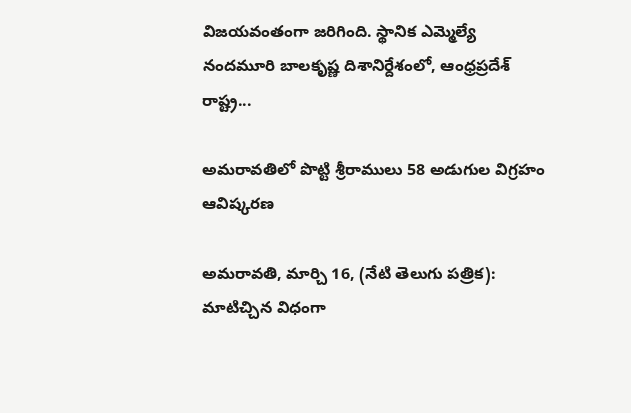విజయవంతంగా జరిగింది. స్థానిక ఎమ్మెల్యే నందమూరి బాలకృష్ణ దిశానిర్దేశంలో, ఆంధ్రప్రదేశ్ రాష్ట్ర...

అమరావతిలో పొట్టి శ్రీరాములు 58 అడుగుల విగ్రహం ఆవిష్కరణ

అమరావతి, మార్చి 16, (నేటి తెలుగు పత్రిక): మాటిచ్చిన విధంగా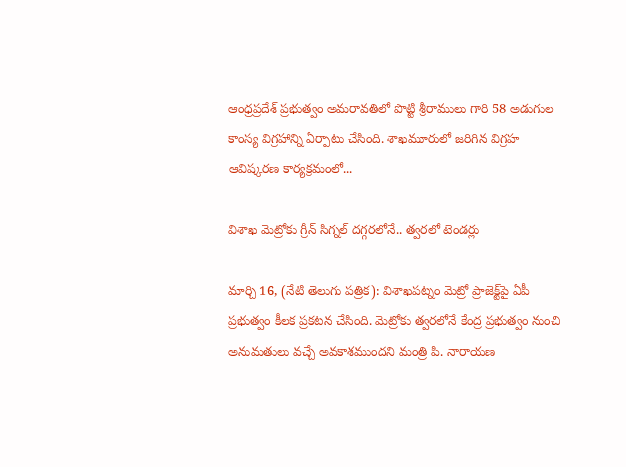ఆంధ్రప్రదేశ్ ప్రభుత్వం అమరావతిలో పొట్టి శ్రీరాములు గారి 58 అడుగుల కాంస్య విగ్రహాన్ని ఏర్పాటు చేసింది. శాఖమూరులో జరిగిన విగ్రహ ఆవిష్కరణ కార్యక్రమంలో...

విశాఖ మెట్రోకు గ్రీన్ సిగ్నల్ దగ్గరలోనే.. త్వరలో టెండర్లు

మార్చి 16, (నేటి తెలుగు పత్రిక): విశాఖపట్నం మెట్రో ప్రాజెక్ట్‌పై ఏపీ ప్రభుత్వం కీలక ప్రకటన చేసింది. మెట్రోకు త్వరలోనే కేంద్ర ప్రభుత్వం నుంచి అనుమతులు వచ్చే అవకాశముందని మంత్రి పి. నారాయణ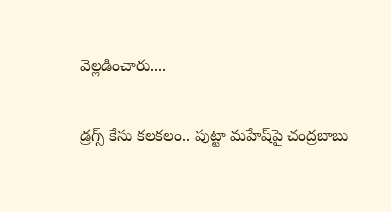వెల్లడించారు....

డ్రగ్స్ కేసు కలకలం.. పుట్టా మహేష్‌పై చంద్రబాబు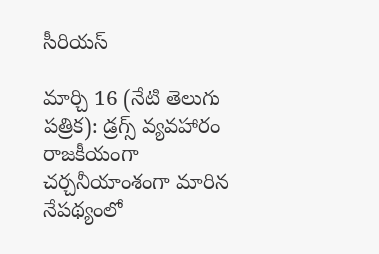సీరియస్

మార్చి 16 (నేటి తెలుగు పత్రిక): డ్రగ్స్ వ్యవహారం రాజకీయంగా చర్చనీయాంశంగా మారిన నేపథ్యంలో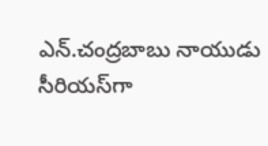ఎన్.చంద్రబాబు నాయుడు సీరియస్‌గా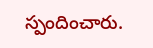స్పందించారు.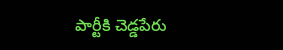పార్టీకి చెడ్డపేరు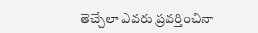తెచ్చేలా ఎవరు ప్రవర్తించినా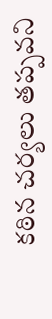కఠిన చర్యలు తప్పవని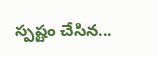స్పష్టం చేసిన...